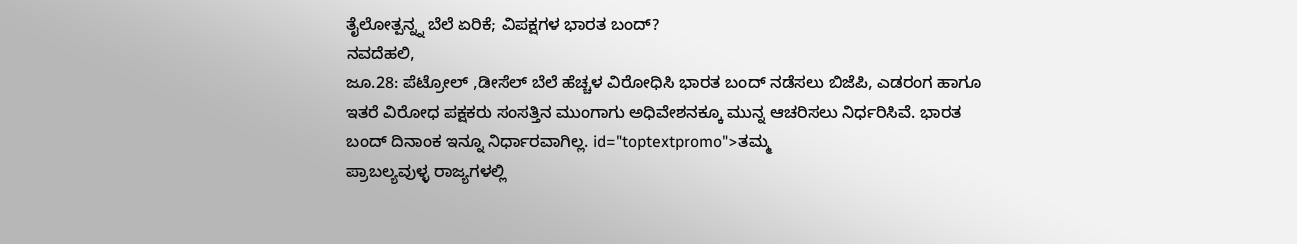ತೈಲೋತ್ಪನ್ನ್ನ ಬೆಲೆ ಏರಿಕೆ; ವಿಪಕ್ಷಗಳ ಭಾರತ ಬಂದ್?
ನವದೆಹಲಿ,
ಜೂ.28: ಪೆಟ್ರೋಲ್ ,ಡೀಸೆಲ್ ಬೆಲೆ ಹೆಚ್ಚಳ ವಿರೋಧಿಸಿ ಭಾರತ ಬಂದ್ ನಡೆಸಲು ಬಿಜೆಪಿ, ಎಡರಂಗ ಹಾಗೂ ಇತರೆ ವಿರೋಧ ಪಕ್ಷಕರು ಸಂಸತ್ತಿನ ಮುಂಗಾಗು ಅಧಿವೇಶನಕ್ಕೂ ಮುನ್ನ ಆಚರಿಸಲು ನಿರ್ಧರಿಸಿವೆ. ಭಾರತ ಬಂದ್ ದಿನಾಂಕ ಇನ್ನೂ ನಿರ್ಧಾರವಾಗಿಲ್ಲ. id="toptextpromo">ತಮ್ಮ
ಪ್ರಾಬಲ್ಯವುಳ್ಳ ರಾಜ್ಯಗಳಲ್ಲಿ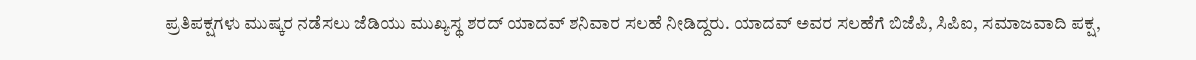ಪ್ರತಿಪಕ್ಷಗಳು ಮುಷ್ಕರ ನಡೆಸಲು ಜೆಡಿಯು ಮುಖ್ಯಸ್ಥ ಶರದ್ ಯಾದವ್ ಶನಿವಾರ ಸಲಹೆ ನೀಡಿದ್ದರು. ಯಾದವ್ ಅವರ ಸಲಹೆಗೆ ಬಿಜೆಪಿ, ಸಿಪಿಐ, ಸಮಾಜವಾದಿ ಪಕ್ಷ,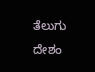ತೆಲುಗು ದೇಶಂ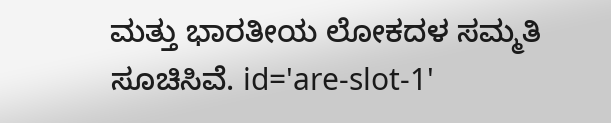ಮತ್ತು ಭಾರತೀಯ ಲೋಕದಳ ಸಮ್ಮತಿ ಸೂಚಿಸಿವೆ. id='are-slot-1'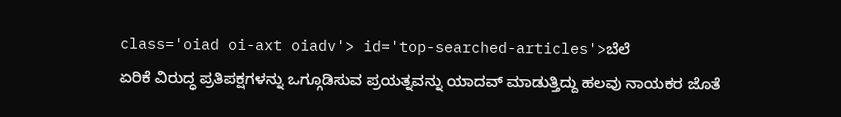class='oiad oi-axt oiadv'> id='top-searched-articles'>ಬೆಲೆ
ಏರಿಕೆ ವಿರುದ್ಧ ಪ್ರತಿಪಕ್ಷಗಳನ್ನು ಒಗ್ಗೂಡಿಸುವ ಪ್ರಯತ್ನವನ್ನು ಯಾದವ್ ಮಾಡುತ್ತಿದ್ದು ಹಲವು ನಾಯಕರ ಜೊತೆ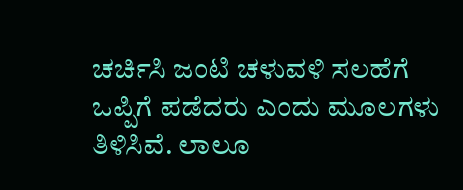ಚರ್ಚಿಸಿ ಜಂಟಿ ಚಳುವಳಿ ಸಲಹೆಗೆ ಒಪ್ಪಿಗೆ ಪಡೆದರು ಎಂದು ಮೂಲಗಳು ತಿಳಿಸಿವೆ. ಲಾಲೂ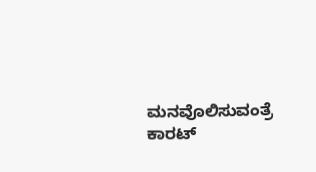ಮನವೊಲಿಸುವಂತ್ರೆ ಕಾರಟ್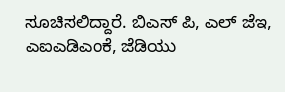ಸೂಚಿಸಲಿದ್ದಾರೆ. ಬಿಎಸ್ ಪಿ, ಎಲ್ ಜೆಇ, ಎಐಎಡಿಎಂಕೆ, ಜೆಡಿಯು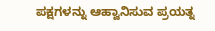ಪಕ್ಷಗಳನ್ನು ಆಹ್ವಾನಿಸುವ ಪ್ರಯತ್ನ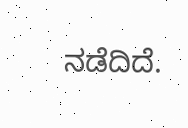ನಡೆದಿದೆ.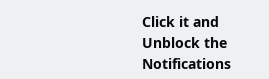Click it and Unblock the Notifications